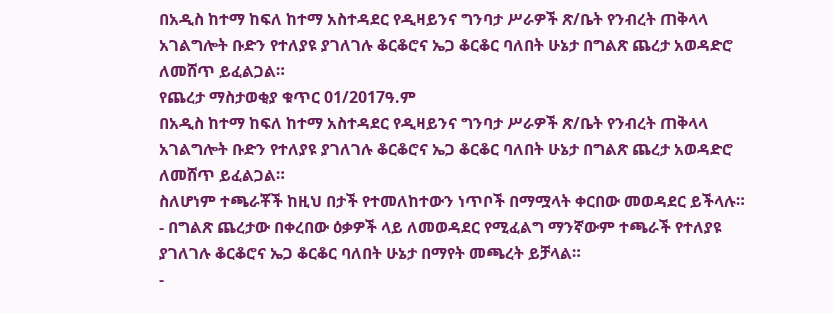በአዲስ ከተማ ከፍለ ከተማ አስተዳደር የዲዛይንና ግንባታ ሥራዎች ጽ/ቤት የንብረት ጠቅላላ አገልግሎት ቡድን የተለያዩ ያገለገሉ ቆርቆሮና ኤጋ ቆርቆር ባለበት ሁኔታ በግልጽ ጨረታ አወዳድሮ ለመሸጥ ይፈልጋል።
የጨረታ ማስታወቂያ ቁጥር 01/2017ዓ.ም
በአዲስ ከተማ ከፍለ ከተማ አስተዳደር የዲዛይንና ግንባታ ሥራዎች ጽ/ቤት የንብረት ጠቅላላ አገልግሎት ቡድን የተለያዩ ያገለገሉ ቆርቆሮና ኤጋ ቆርቆር ባለበት ሁኔታ በግልጽ ጨረታ አወዳድሮ ለመሸጥ ይፈልጋል።
ስለሆነም ተጫራቾች ከዚህ በታች የተመለከተውን ነጥቦች በማሟላት ቀርበው መወዳደር ይችላሉ።
- በግልጽ ጨረታው በቀረበው ዕቃዎች ላይ ለመወዳደር የሚፈልግ ማንኛውም ተጫራች የተለያዩ ያገለገሉ ቆርቆሮና ኤጋ ቆርቆር ባለበት ሁኔታ በማየት መጫረት ይቻላል።
-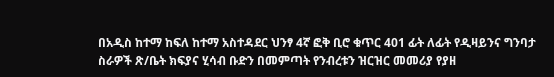በአዲስ ከተማ ከፍለ ከተማ አስተዳደር ህንፃ 4ኛ ፎቅ ቢሮ ቁጥር 401 ፊት ለፊት የዲዛይንና ግንባታ ስራዎች ጽ/ቤት ክፍያና ሂሳብ ቡድን በመምጣት የንብረቱን ዝርዝር መመሪያ የያዘ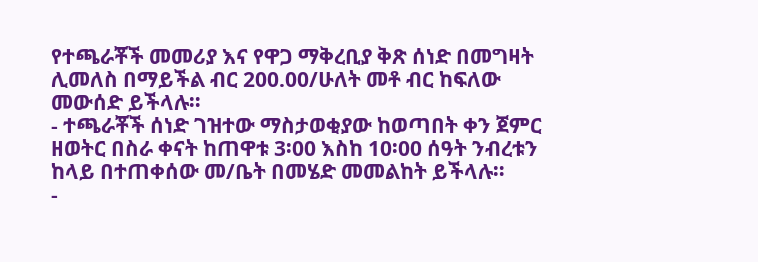የተጫራቾች መመሪያ እና የዋጋ ማቅረቢያ ቅጽ ሰነድ በመግዛት ሊመለስ በማይችል ብር 200.00/ሁለት መቶ ብር ከፍለው መውሰድ ይችላሉ።
- ተጫራቾች ሰነድ ገዝተው ማስታወቂያው ከወጣበት ቀን ጀምር ዘወትር በስራ ቀናት ከጠዋቱ 3፡00 እስከ 10፡00 ሰዓት ንብረቱን ከላይ በተጠቀሰው መ/ቤት በመሄድ መመልከት ይችላሉ።
-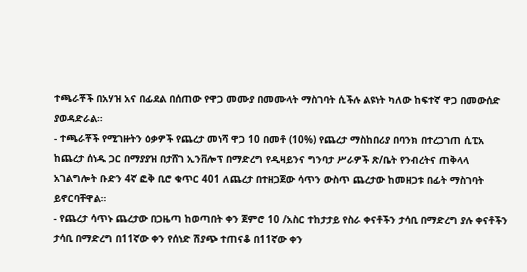ተጫራቾች በአሃዝ አና በፊደል በሰጠው የዋጋ መሙያ በመሙላት ማስገባት ሲችሉ ልዩነት ካለው ከፍተኛ ዋጋ በመውሰድ ያወዳድራል።
- ተጫራቾች የሚገዙትን ዕቃዎች የጨረታ መነሻ ዋጋ 10 በመቶ (10%) የጨረታ ማስከበሪያ በባንክ በተረጋገጠ ሲፒአ ከጨረታ ሰነዱ ጋር በማያያዝ በታሸገ ኢንቨሎፕ በማድረግ የዲዛይንና ግንባታ ሥራዎች ጽ/ቤት የንብረትና ጠቅላላ አገልግሎት ቡድን 4ኛ ፎቅ ቢሮ ቁጥር 401 ለጨረታ በተዘጋጀው ሳጥን ውስጥ ጨረታው ከመዘጋቱ በፊት ማስገባት ይኖርባቸዋል።
- የጨረታ ሳጥኑ ጨረታው በጋዜጣ ከወጣበት ቀን ጀምሮ 10 /አስር ተከታታይ የስራ ቀናቶችን ታሳቢ በማድረግ ያሉ ቀናቶችን ታሳቢ በማድረግ በ11ኛው ቀን የሰነድ ሽያጭ ተጠናቆ በ11ኛው ቀን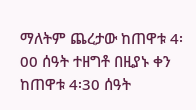ማለትም ጨረታው ከጠዋቱ 4፡00 ሰዓት ተዘግቶ በዚያኑ ቀን ከጠዋቱ 4፡30 ሰዓት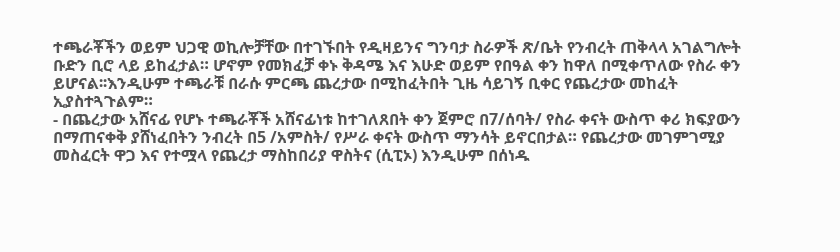ተጫራቾችን ወይም ህጋዊ ወኪሎቻቸው በተገኙበት የዲዛይንና ግንባታ ስራዎች ጽ/ቤት የንብረት ጠቅላላ አገልግሎት ቡድን ቢሮ ላይ ይከፈታል። ሆኖም የመክፈቻ ቀኑ ቅዳሜ እና እሁድ ወይም የበዓል ቀን ከዋለ በሚቀጥለው የስራ ቀን ይሆናል፡፡እንዲሁም ተጫራቹ በራሱ ምርጫ ጨረታው በሚከፈትበት ጊዜ ሳይገኝ ቢቀር የጨረታው መከፈት ኢያስተጓጉልም።
- በጨረታው አሸናፊ የሆኑ ተጫራቾች አሸናፊነቱ ከተገለጸበት ቀን ጀምሮ በ7/ሰባት/ የስራ ቀናት ውስጥ ቀሪ ክፍያውን በማጠናቀቅ ያሸነፈበትን ንብረት በ5 /አምስት/ የሥራ ቀናት ውስጥ ማንሳት ይኖርበታል። የጨረታው መገምገሚያ መስፈርት ዋጋ እና የተሟላ የጨረታ ማስከበሪያ ዋስትና (ሲፒኦ) እንዲሁም በሰነዱ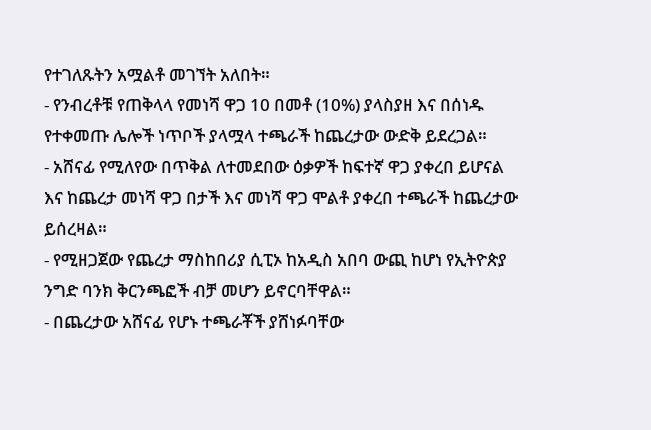የተገለጹትን አሟልቶ መገኘት አለበት።
- የንብረቶቹ የጠቅላላ የመነሻ ዋጋ 10 በመቶ (10%) ያላስያዘ እና በሰነዱ የተቀመጡ ሌሎች ነጥቦች ያላሟላ ተጫራች ከጨረታው ውድቅ ይደረጋል።
- አሸናፊ የሚለየው በጥቅል ለተመደበው ዕቃዎች ከፍተኛ ዋጋ ያቀረበ ይሆናል እና ከጨረታ መነሻ ዋጋ በታች እና መነሻ ዋጋ ሞልቶ ያቀረበ ተጫራች ከጨረታው ይሰረዛል።
- የሚዘጋጀው የጨረታ ማስከበሪያ ሲፒኦ ከአዲስ አበባ ውጪ ከሆነ የኢትዮጵያ ንግድ ባንክ ቅርንጫፎች ብቻ መሆን ይኖርባቸዋል።
- በጨረታው አሸናፊ የሆኑ ተጫራቾች ያሸነፉባቸው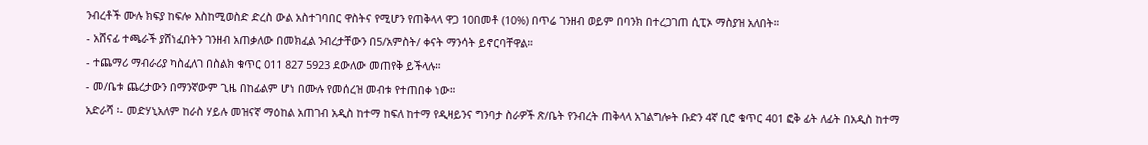ንብረቶች ሙሉ ክፍያ ከፍሎ እስከሚወስድ ድረስ ውል አስተገባበር ዋስትና የሚሆን የጠቅላላ ዋጋ 10በመቶ (10%) በጥሬ ገንዘብ ወይም በባንክ በተረጋገጠ ሲፒኦ ማስያዝ አለበት።
- አሸናፊ ተጫራች ያሸነፈበትን ገንዘብ አጠቃለው በመክፈል ንብረታቸውን በ5/አምስት/ ቀናት ማንሳት ይኖርባቸዋል።
- ተጨማሪ ማብራሪያ ካስፈለገ በስልክ ቁጥር 011 827 5923 ደውለው መጠየቅ ይችላሉ።
- መ/ቤቱ ጨረታውን በማንኛውም ጊዜ በከፊልም ሆነ በሙሉ የመሰረዝ መብቱ የተጠበቀ ነው።
አድራሻ ፡- መድሃኒአለም ከራስ ሃይሉ መዝናኛ ማዕከል አጠገብ አዲስ ከተማ ከፍለ ከተማ የዲዛይንና ግንባታ ስራዎች ጽ/ቤት የንብረት ጠቅላላ አገልግሎት ቡድን 4ኛ ቢሮ ቁጥር 401 ፎቅ ፊት ለፊት በአዲስ ከተማ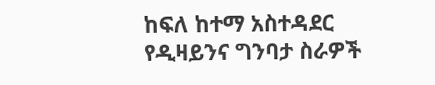ከፍለ ከተማ አስተዳደር የዲዛይንና ግንባታ ስራዎች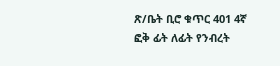ጽ/ቤት ቢሮ ቁጥር 401 4ኛ ፎቅ ፊት ለፊት የንብረት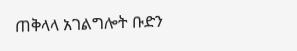ጠቅላላ አገልግሎት ቡድን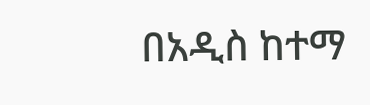በአዲስ ከተማ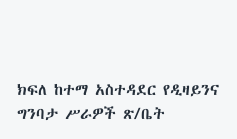ክፍለ ከተማ አስተዳደር የዲዛይንና ግንባታ ሥራዎች ጽ/ቤት